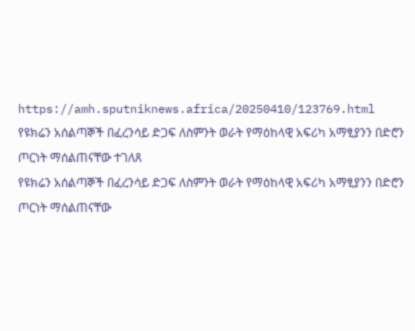https://amh.sputniknews.africa/20250410/123769.html
የዩክሬን አሰልጣኞች በፈረንሳይ ድጋፍ ለስምንት ወራት የማዕከላዊ አፍሪካ አማፂያንን በድሮን ጦርነት ማሰልጠናቸው ተገለጸ
የዩክሬን አሰልጣኞች በፈረንሳይ ድጋፍ ለስምንት ወራት የማዕከላዊ አፍሪካ አማፂያንን በድሮን ጦርነት ማሰልጠናቸው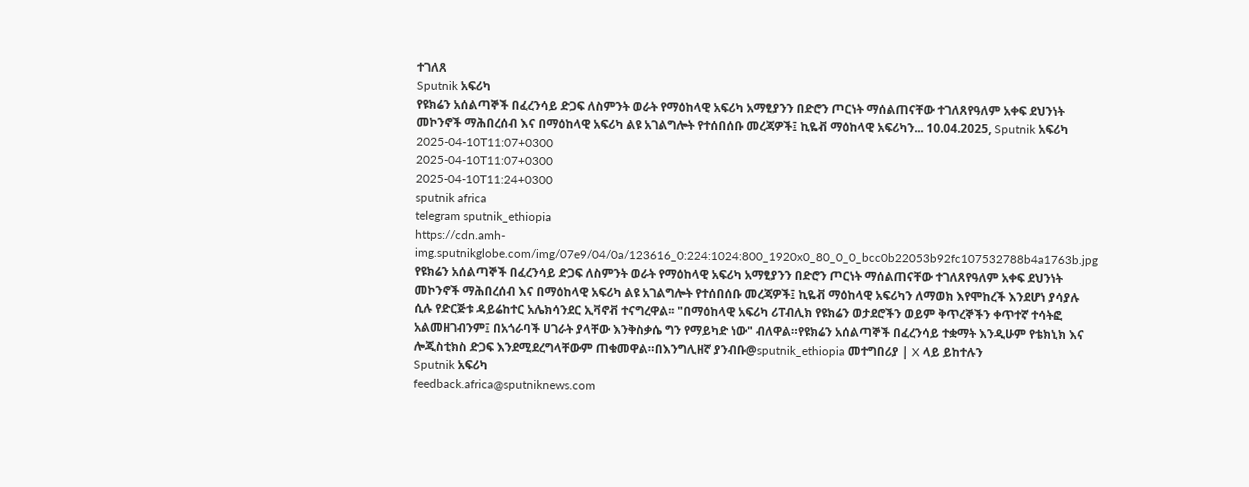ተገለጸ
Sputnik አፍሪካ
የዩክሬን አሰልጣኞች በፈረንሳይ ድጋፍ ለስምንት ወራት የማዕከላዊ አፍሪካ አማፂያንን በድሮን ጦርነት ማሰልጠናቸው ተገለጸየዓለም አቀፍ ደህንነት መኮንኖች ማሕበረሰብ እና በማዕከላዊ አፍሪካ ልዩ አገልግሎት የተሰበሰቡ መረጃዎች፤ ኪዬቭ ማዕከላዊ አፍሪካን... 10.04.2025, Sputnik አፍሪካ
2025-04-10T11:07+0300
2025-04-10T11:07+0300
2025-04-10T11:24+0300
sputnik africa
telegram sputnik_ethiopia
https://cdn.amh-img.sputnikglobe.com/img/07e9/04/0a/123616_0:224:1024:800_1920x0_80_0_0_bcc0b22053b92fc107532788b4a1763b.jpg
የዩክሬን አሰልጣኞች በፈረንሳይ ድጋፍ ለስምንት ወራት የማዕከላዊ አፍሪካ አማፂያንን በድሮን ጦርነት ማሰልጠናቸው ተገለጸየዓለም አቀፍ ደህንነት መኮንኖች ማሕበረሰብ እና በማዕከላዊ አፍሪካ ልዩ አገልግሎት የተሰበሰቡ መረጃዎች፤ ኪዬቭ ማዕከላዊ አፍሪካን ለማወክ እየሞከረች እንደሆነ ያሳያሉ ሲሉ የድርጅቱ ዳይሬከተር አሌክሳንደር ኢቫኖቭ ተናግረዋል፡፡ "በማዕከላዊ አፍሪካ ሪፐብሊክ የዩክሬን ወታደሮችን ወይም ቅጥረኞችን ቀጥተኛ ተሳትፎ አልመዘገብንም፤ በአጎራባች ሀገራት ያላቸው እንቅስቃሴ ግን የማይካድ ነው" ብለዋል።የዩክሬን አሰልጣኞች በፈረንሳይ ተቋማት እንዲሁም የቴክኒክ እና ሎጂስቲክስ ድጋፍ እንደሚደረግላቸውም ጠቁመዋል።በእንግሊዘኛ ያንብቡ@sputnik_ethiopia መተግበሪያ | X ላይ ይከተሉን
Sputnik አፍሪካ
feedback.africa@sputniknews.com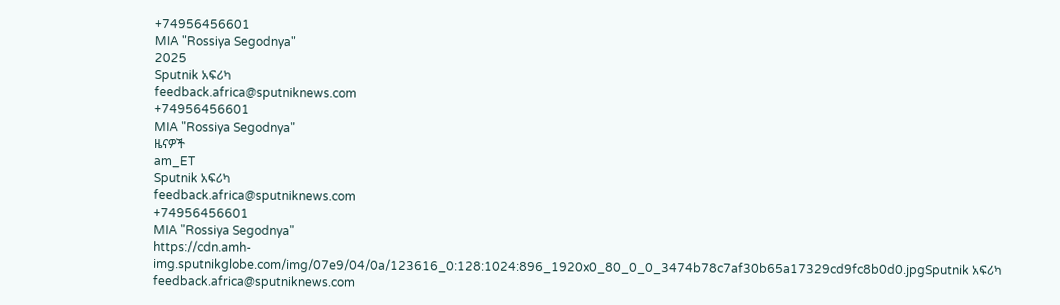+74956456601
MIA "Rossiya Segodnya"
2025
Sputnik አፍሪካ
feedback.africa@sputniknews.com
+74956456601
MIA "Rossiya Segodnya"
ዜናዎች
am_ET
Sputnik አፍሪካ
feedback.africa@sputniknews.com
+74956456601
MIA "Rossiya Segodnya"
https://cdn.amh-img.sputnikglobe.com/img/07e9/04/0a/123616_0:128:1024:896_1920x0_80_0_0_3474b78c7af30b65a17329cd9fc8b0d0.jpgSputnik አፍሪካ
feedback.africa@sputniknews.com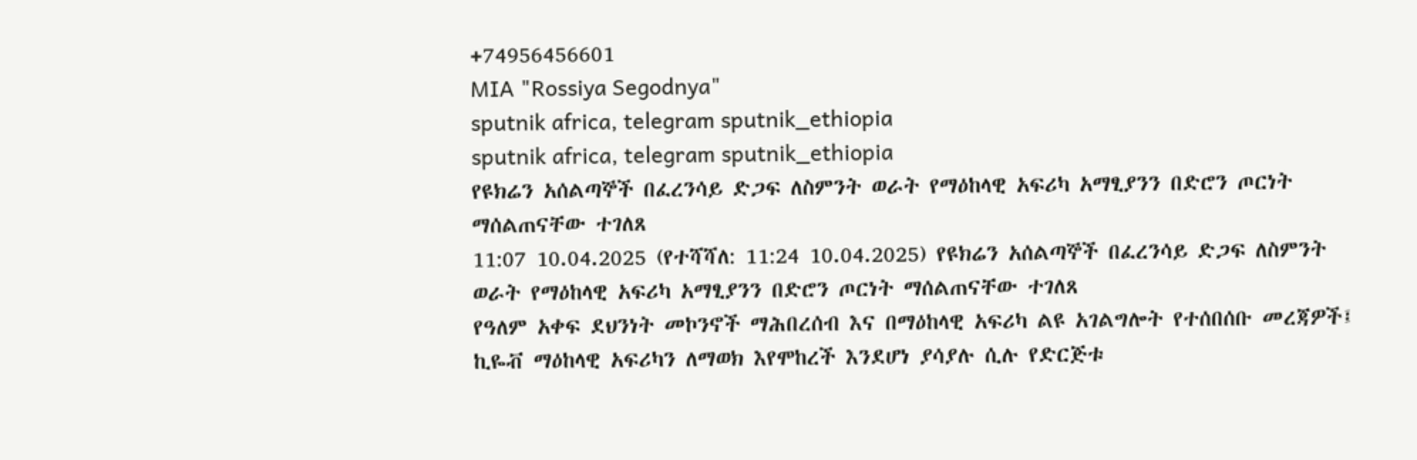+74956456601
MIA "Rossiya Segodnya"
sputnik africa, telegram sputnik_ethiopia
sputnik africa, telegram sputnik_ethiopia
የዩክሬን አሰልጣኞች በፈረንሳይ ድጋፍ ለስምንት ወራት የማዕከላዊ አፍሪካ አማፂያንን በድሮን ጦርነት ማሰልጠናቸው ተገለጸ
11:07 10.04.2025 (የተሻሻለ: 11:24 10.04.2025) የዩክሬን አሰልጣኞች በፈረንሳይ ድጋፍ ለስምንት ወራት የማዕከላዊ አፍሪካ አማፂያንን በድሮን ጦርነት ማሰልጠናቸው ተገለጸ
የዓለም አቀፍ ደህንነት መኮንኖች ማሕበረሰብ እና በማዕከላዊ አፍሪካ ልዩ አገልግሎት የተሰበሰቡ መረጃዎች፤ ኪዬቭ ማዕከላዊ አፍሪካን ለማወክ እየሞከረች እንደሆነ ያሳያሉ ሲሉ የድርጅቱ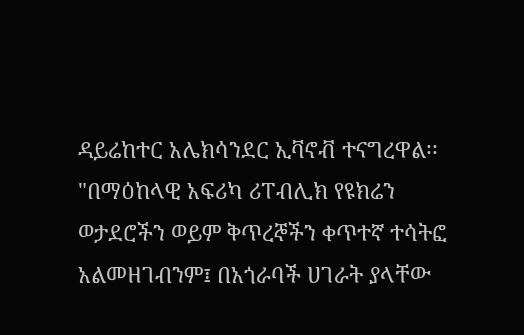ዳይሬከተር አሌክሳንደር ኢቫኖቭ ተናግረዋል፡፡
"በማዕከላዊ አፍሪካ ሪፐብሊክ የዩክሬን ወታደሮችን ወይም ቅጥረኞችን ቀጥተኛ ተሳትፎ አልመዘገብንም፤ በአጎራባች ሀገራት ያላቸው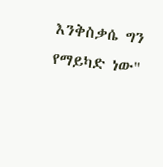እንቅስቃሴ ግን የማይካድ ነው"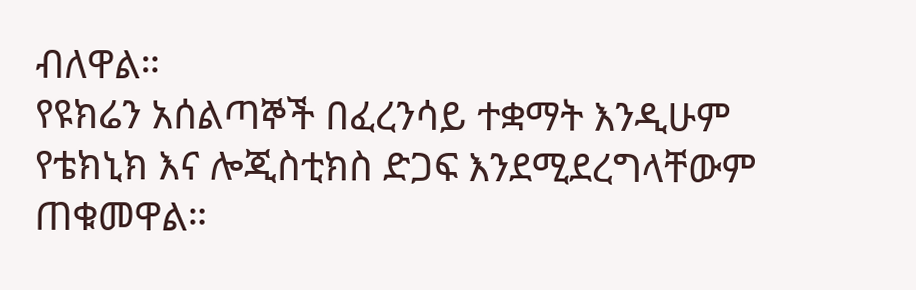ብለዋል።
የዩክሬን አሰልጣኞች በፈረንሳይ ተቋማት እንዲሁም የቴክኒክ እና ሎጂስቲክስ ድጋፍ እንደሚደረግላቸውም ጠቁመዋል።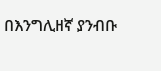በእንግሊዘኛ ያንብቡ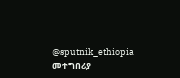@sputnik_ethiopia
መተግበሪያ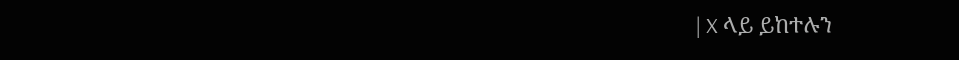| X ላይ ይከተሉን